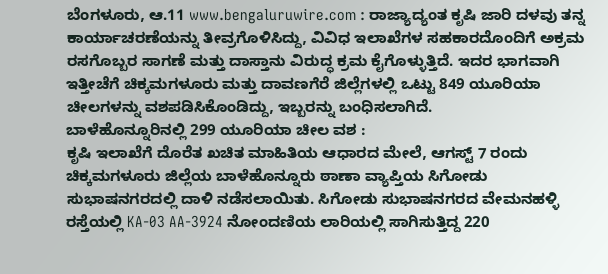ಬೆಂಗಳೂರು, ಆ.11 www.bengaluruwire.com : ರಾಜ್ಯಾದ್ಯಂತ ಕೃಷಿ ಜಾರಿ ದಳವು ತನ್ನ ಕಾರ್ಯಾಚರಣೆಯನ್ನು ತೀವ್ರಗೊಳಿಸಿದ್ದು, ವಿವಿಧ ಇಲಾಖೆಗಳ ಸಹಕಾರದೊಂದಿಗೆ ಅಕ್ರಮ ರಸಗೊಬ್ಬರ ಸಾಗಣೆ ಮತ್ತು ದಾಸ್ತಾನು ವಿರುದ್ಧ ಕ್ರಮ ಕೈಗೊಳ್ಳುತ್ತಿದೆ. ಇದರ ಭಾಗವಾಗಿ ಇತ್ತೀಚೆಗೆ ಚಿಕ್ಕಮಗಳೂರು ಮತ್ತು ದಾವಣಗೆರೆ ಜಿಲ್ಲೆಗಳಲ್ಲಿ ಒಟ್ಟು 849 ಯೂರಿಯಾ ಚೀಲಗಳನ್ನು ವಶಪಡಿಸಿಕೊಂಡಿದ್ದು, ಇಬ್ಬರನ್ನು ಬಂಧಿಸಲಾಗಿದೆ.
ಬಾಳೆಹೊನ್ನೂರಿನಲ್ಲಿ 299 ಯೂರಿಯಾ ಚೀಲ ವಶ :
ಕೃಷಿ ಇಲಾಖೆಗೆ ದೊರೆತ ಖಚಿತ ಮಾಹಿತಿಯ ಆಧಾರದ ಮೇಲೆ, ಆಗಸ್ಟ್ 7 ರಂದು ಚಿಕ್ಕಮಗಳೂರು ಜಿಲ್ಲೆಯ ಬಾಳೆಹೊನ್ನೂರು ಠಾಣಾ ವ್ಯಾಪ್ತಿಯ ಸಿಗೋಡು ಸುಭಾಷನಗರದಲ್ಲಿ ದಾಳಿ ನಡೆಸಲಾಯಿತು. ಸಿಗೋಡು ಸುಭಾಷನಗರದ ವೇಮನಹಳ್ಳಿ ರಸ್ತೆಯಲ್ಲಿ KA-03 AA-3924 ನೋಂದಣಿಯ ಲಾರಿಯಲ್ಲಿ ಸಾಗಿಸುತ್ತಿದ್ದ 220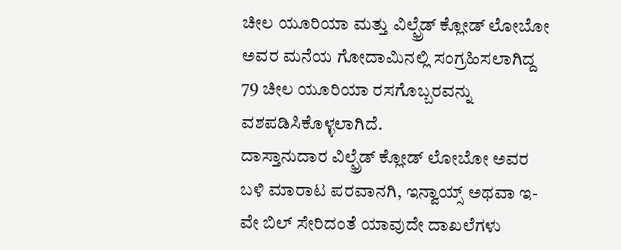ಚೀಲ ಯೂರಿಯಾ ಮತ್ತು ವಿಲ್ಫ್ರೆಡ್ ಕ್ಲೋಡ್ ಲೋಬೋ ಅವರ ಮನೆಯ ಗೋದಾಮಿನಲ್ಲಿ ಸಂಗ್ರಹಿಸಲಾಗಿದ್ದ 79 ಚೀಲ ಯೂರಿಯಾ ರಸಗೊಬ್ಬರವನ್ನು ವಶಪಡಿಸಿಕೊಳ್ಳಲಾಗಿದೆ.
ದಾಸ್ತಾನುದಾರ ವಿಲ್ಫ್ರೆಡ್ ಕ್ಲೋಡ್ ಲೋಬೋ ಅವರ ಬಳಿ ಮಾರಾಟ ಪರವಾನಗಿ, ಇನ್ವಾಯ್ಸ್ ಅಥವಾ ಇ-ವೇ ಬಿಲ್ ಸೇರಿದಂತೆ ಯಾವುದೇ ದಾಖಲೆಗಳು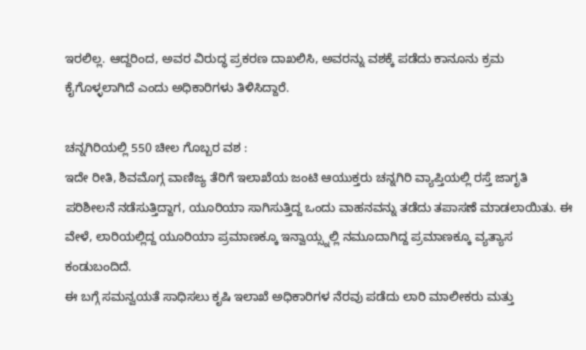ಇರಲಿಲ್ಲ. ಆದ್ದರಿಂದ, ಅವರ ವಿರುದ್ಧ ಪ್ರಕರಣ ದಾಖಲಿಸಿ, ಅವರನ್ನು ವಶಕ್ಕೆ ಪಡೆದು ಕಾನೂನು ಕ್ರಮ ಕೈಗೊಳ್ಳಲಾಗಿದೆ ಎಂದು ಅಧಿಕಾರಿಗಳು ತಿಳಿಸಿದ್ದಾರೆ.

ಚನ್ನಗಿರಿಯಲ್ಲಿ 550 ಚೀಲ ಗೊಬ್ಬರ ವಶ :
ಇದೇ ರೀತಿ, ಶಿವಮೊಗ್ಗ ವಾಣಿಜ್ಯ ತೆರಿಗೆ ಇಲಾಖೆಯ ಜಂಟಿ ಆಯುಕ್ತರು ಚನ್ನಗಿರಿ ವ್ಯಾಪ್ತಿಯಲ್ಲಿ ರಸ್ತೆ ಜಾಗೃತಿ ಪರಿಶೀಲನೆ ನಡೆಸುತ್ತಿದ್ದಾಗ, ಯೂರಿಯಾ ಸಾಗಿಸುತ್ತಿದ್ದ ಒಂದು ವಾಹನವನ್ನು ತಡೆದು ತಪಾಸಣೆ ಮಾಡಲಾಯಿತು. ಈ ವೇಳೆ, ಲಾರಿಯಲ್ಲಿದ್ದ ಯೂರಿಯಾ ಪ್ರಮಾಣಕ್ಕೂ ಇನ್ವಾಯ್ಸ್ನಲ್ಲಿ ನಮೂದಾಗಿದ್ದ ಪ್ರಮಾಣಕ್ಕೂ ವ್ಯತ್ಯಾಸ ಕಂಡುಬಂದಿದೆ.
ಈ ಬಗ್ಗೆ ಸಮನ್ವಯತೆ ಸಾಧಿಸಲು ಕೃಷಿ ಇಲಾಖೆ ಅಧಿಕಾರಿಗಳ ನೆರವು ಪಡೆದು ಲಾರಿ ಮಾಲೀಕರು ಮತ್ತು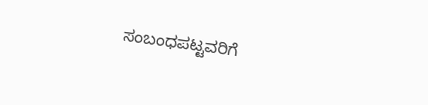ಸಂಬಂಧಪಟ್ಟವರಿಗೆ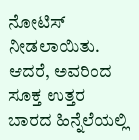ನೋಟಿಸ್ ನೀಡಲಾಯಿತು. ಆದರೆ, ಅವರಿಂದ ಸೂಕ್ತ ಉತ್ತರ ಬಾರದ ಹಿನ್ನೆಲೆಯಲ್ಲಿ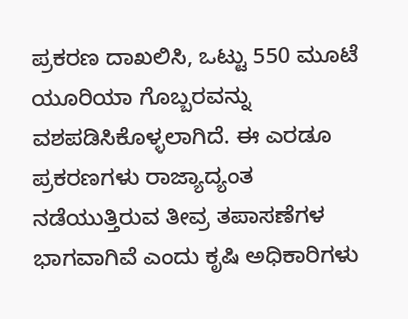ಪ್ರಕರಣ ದಾಖಲಿಸಿ, ಒಟ್ಟು 550 ಮೂಟೆ ಯೂರಿಯಾ ಗೊಬ್ಬರವನ್ನು ವಶಪಡಿಸಿಕೊಳ್ಳಲಾಗಿದೆ. ಈ ಎರಡೂ ಪ್ರಕರಣಗಳು ರಾಜ್ಯಾದ್ಯಂತ ನಡೆಯುತ್ತಿರುವ ತೀವ್ರ ತಪಾಸಣೆಗಳ ಭಾಗವಾಗಿವೆ ಎಂದು ಕೃಷಿ ಅಧಿಕಾರಿಗಳು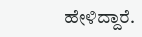ಹೇಳಿದ್ದಾರೆ.